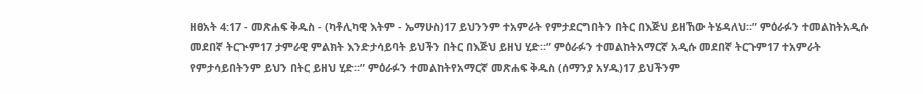ዘፀአት 4:17 - መጽሐፍ ቅዱስ - (ካቶሊካዊ እትም - ኤማሁስ)17 ይህንንም ተአምራት የምታደርግበትን በትር በእጅህ ይዘኸው ትሄዳለህ።” ምዕራፉን ተመልከትአዲሱ መደበኛ ትርጒም17 ታምራዊ ምልክት እንድታሳይባት ይህችን በትር በእጅህ ይዘህ ሂድ።” ምዕራፉን ተመልከትአማርኛ አዲሱ መደበኛ ትርጉም17 ተአምራት የምታሳይበትንም ይህን በትር ይዘህ ሂድ።” ምዕራፉን ተመልከትየአማርኛ መጽሐፍ ቅዱስ (ሰማንያ አሃዱ)17 ይህችንም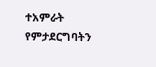ተአምራት የምታደርግባትን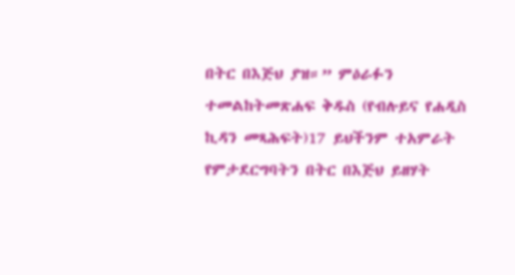በትር በእጅህ ያዝ።” ምዕራፉን ተመልከትመጽሐፍ ቅዱስ (የብሉይና የሐዲስ ኪዳን መጻሕፍት)17 ይህችንም ተአምራት የምታደርግባትን በትር በእጅህ ይዘሃት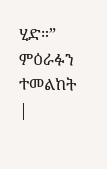ሂድ።” ምዕራፉን ተመልከት |